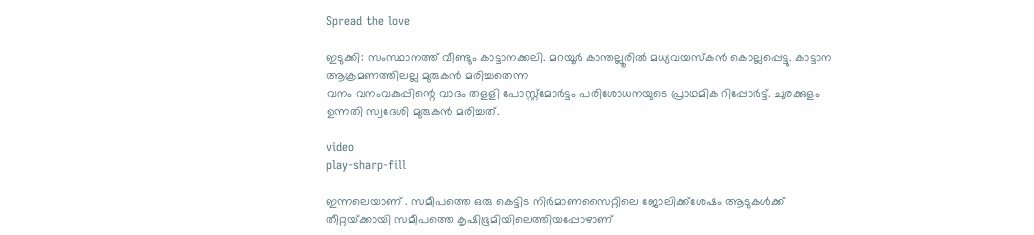Spread the love

ഇടുക്കി: സംസ്ഥാനത്ത് വീണ്ടും കാട്ടാനക്കലി. മറയൂര്‍ കാന്തല്ലൂരില്‍ മധ്യവയസ്‌കന്‍ കൊല്ലപ്പെട്ടു. കാട്ടാന ആക്രമണത്തിലല്ല മുരുകൻ മരിച്ചതെന്ന
വനം വനംവകുപ്പിന്റെ വാദം തളളി പോസ്റ്റ്‌മോര്‍ട്ടം പരിശോധനയുടെ പ്രാഥമിക റിപ്പോര്‍ട്ട്. ചുരക്കുളം ഉന്നതി സ്വദേശി മുരുകൻ മരിച്ചത്.

video
play-sharp-fill

ഇന്നലെയാണ് . സമീപത്തെ ഒരു കെട്ടിട നിർമാണസൈറ്റിലെ ജോലിക്ക്‌ശേഷം ആടുകള്‍ക്ക് തീറ്റയ്‌ക്കായി സമീപത്തെ കൃഷിഭൂമിയിലെത്തിയപ്പോഴാണ്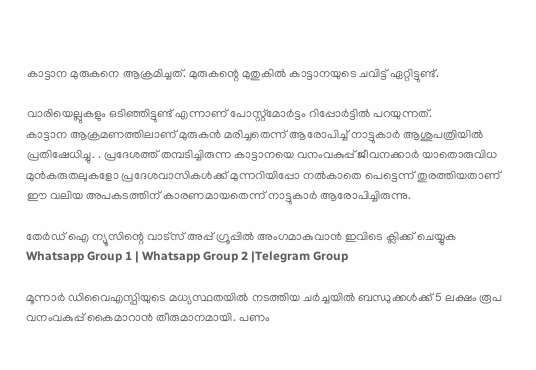കാട്ടാന മുരുകനെ ആക്രമിച്ചത്. മുരുകന്റെ മുതുകില്‍ കാട്ടാനയുടെ ചവിട്ട് ഏറ്റിട്ടുണ്ട്.

വാരിയെല്ലുകളും ഒടിഞ്ഞിട്ടുണ്ട് എന്നാണ് പോസ്റ്റ്‌മോര്‍ട്ടം റിപ്പോര്‍ട്ടില്‍ പറയുന്നത്.
കാട്ടാന ആക്രമണത്തിലാണ് മുരുകൻ മരിച്ചതെന്ന് ആരോപിച്ച്‌ നാട്ടുകാർ ആശുപത്രിയില്‍ പ്രതിഷേധിച്ചു. . പ്രദേശത്ത് തമ്പടിച്ചിരുന്ന കാട്ടാനയെ വനംവകുപ്പ് ജീവനക്കാർ യാതൊരുവിധ മുൻകരുതലുകളോ പ്രദേശവാസികള്‍ക്ക് മുന്നറിയിപ്പോ നല്‍കാതെ പെട്ടെന്ന് തുരത്തിയതാണ് ഈ വലിയ അപകടത്തിന് കാരണമായതെന്ന് നാട്ടുകാർ ആരോപിച്ചിരുന്നു.

തേർഡ് ഐ ന്യൂസിന്റെ വാട്സ് അപ്പ് ഗ്രൂപ്പിൽ അംഗമാകുവാൻ ഇവിടെ ക്ലിക്ക് ചെയ്യുക
Whatsapp Group 1 | Whatsapp Group 2 |Telegram Group

മൂന്നാര്‍ ഡിവൈഎസ്പിയുടെ മധ്യസ്ഥതയില്‍ നടത്തിയ ചര്‍ച്ചയില്‍ ബന്ധുക്കള്‍ക്ക് 5 ലക്ഷം രൂപ വനംവകുപ്പ് കൈമാറാന്‍ തീരുമാനമായി. പണം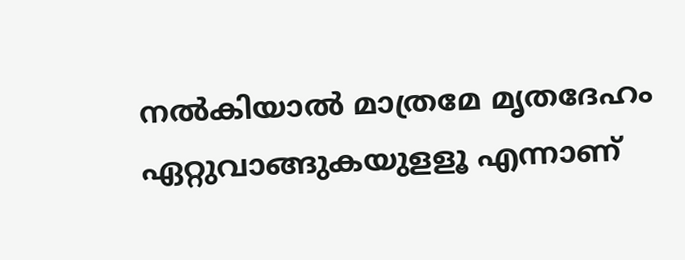നല്‍കിയാല്‍ മാത്രമേ മൃതദേഹം ഏറ്റുവാങ്ങുകയുളളൂ എന്നാണ്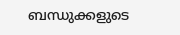ബന്ധുക്കളുടെ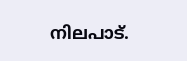നിലപാട്.